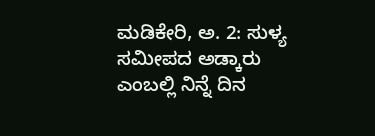ಮಡಿಕೇರಿ, ಅ. 2: ಸುಳ್ಯ ಸಮೀಪದ ಅಡ್ಕಾರು ಎಂಬಲ್ಲಿ ನಿನ್ನೆ ದಿನ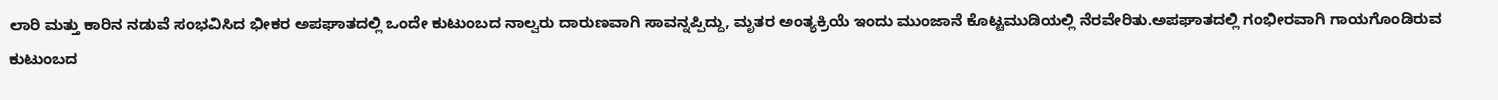ಲಾರಿ ಮತ್ತು ಕಾರಿನ ನಡುವೆ ಸಂಭವಿಸಿದ ಭೀಕರ ಅಪಘಾತದಲ್ಲಿ ಒಂದೇ ಕುಟುಂಬದ ನಾಲ್ವರು ದಾರುಣವಾಗಿ ಸಾವನ್ನಪ್ಪಿದ್ದು, ಮೃತರ ಅಂತ್ಯಕ್ರಿಯೆ ಇಂದು ಮುಂಜಾನೆ ಕೊಟ್ಟಮುಡಿಯಲ್ಲಿ ನೆರವೇರಿತು.ಅಪಘಾತದಲ್ಲಿ ಗಂಭೀರವಾಗಿ ಗಾಯಗೊಂಡಿರುವ ಕುಟುಂಬದ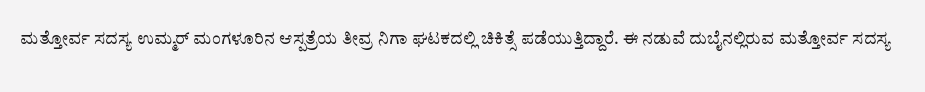ಮತ್ತೋರ್ವ ಸದಸ್ಯ ಉಮ್ಮರ್ ಮಂಗಳೂರಿನ ಆಸ್ಪತ್ರೆಯ ತೀವ್ರ ನಿಗಾ ಘಟಕದಲ್ಲಿ ಚಿಕಿತ್ಸೆ ಪಡೆಯುತ್ತಿದ್ದಾರೆ. ಈ ನಡುವೆ ದುಬೈನಲ್ಲಿರುವ ಮತ್ತೋರ್ವ ಸದಸ್ಯ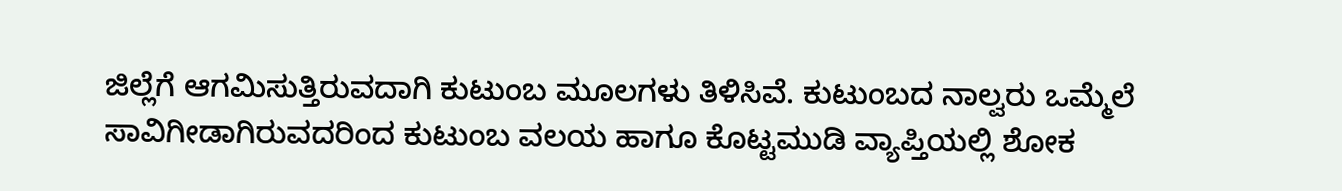ಜಿಲ್ಲೆಗೆ ಆಗಮಿಸುತ್ತಿರುವದಾಗಿ ಕುಟುಂಬ ಮೂಲಗಳು ತಿಳಿಸಿವೆ. ಕುಟುಂಬದ ನಾಲ್ವರು ಒಮ್ಮೆಲೆ ಸಾವಿಗೀಡಾಗಿರುವದರಿಂದ ಕುಟುಂಬ ವಲಯ ಹಾಗೂ ಕೊಟ್ಟಮುಡಿ ವ್ಯಾಪ್ತಿಯಲ್ಲಿ ಶೋಕ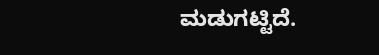ಮಡುಗಟ್ಟಿದೆ.